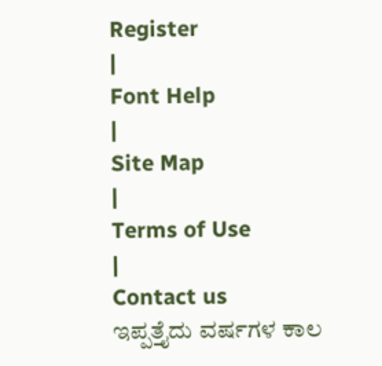Register
|
Font Help
|
Site Map
|
Terms of Use
|
Contact us
ಇಪ್ಪತ್ತೈದು ವರ್ಷಗಳ ಕಾಲ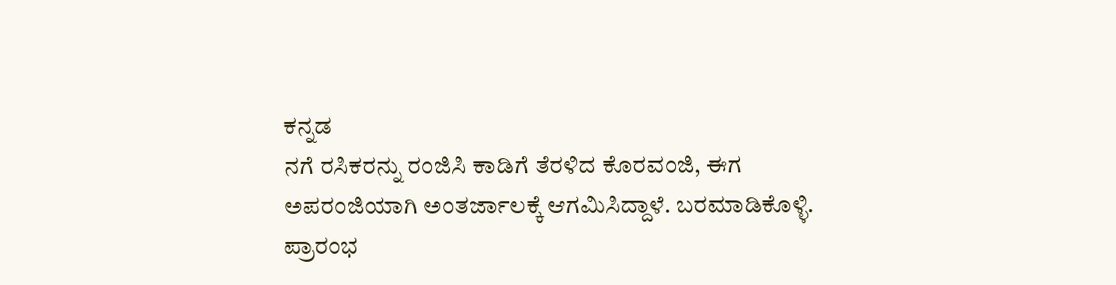ಕನ್ನಡ
ನಗೆ ರಸಿಕರನ್ನು ರಂಜಿಸಿ ಕಾಡಿಗೆ ತೆರಳಿದ ಕೊರವಂಜಿ, ಈಗ
ಅಪರಂಜಿಯಾಗಿ ಅಂತರ್ಜಾಲಕ್ಕೆ ಆಗಮಿಸಿದ್ದಾಳೆ. ಬರಮಾಡಿಕೊಳ್ಳಿ.
ಪ್ರಾರಂಭ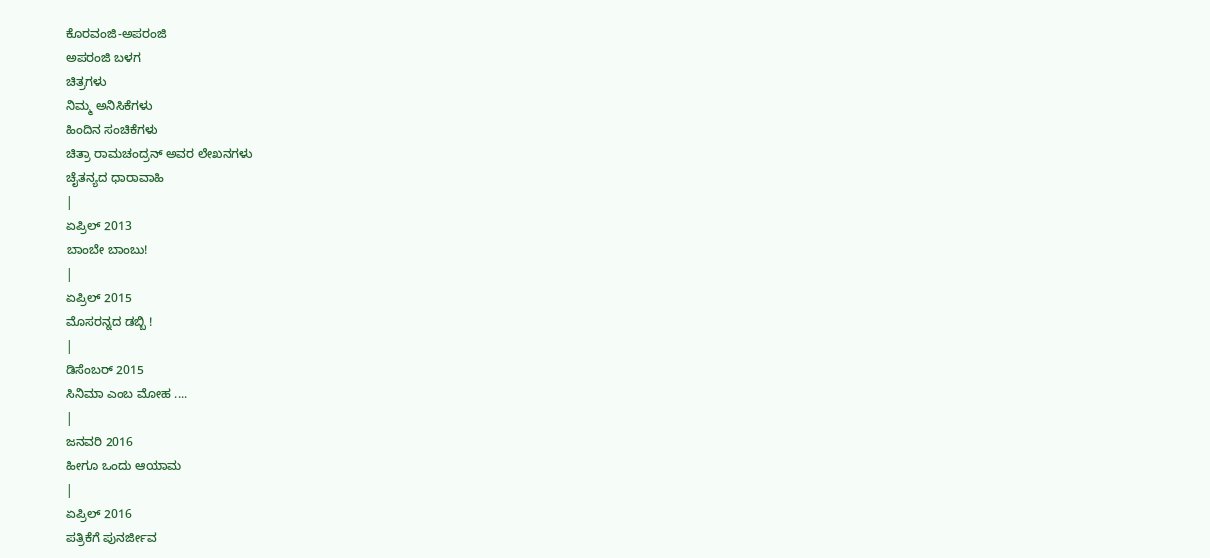ಕೊರವಂಜಿ-ಅಪರಂಜಿ
ಅಪರಂಜಿ ಬಳಗ
ಚಿತ್ರಗಳು
ನಿಮ್ಮ ಅನಿಸಿಕೆಗಳು
ಹಿಂದಿನ ಸಂಚಿಕೆಗಳು
ಚಿತ್ರಾ ರಾಮಚಂದ್ರನ್ ಅವರ ಲೇಖನಗಳು
ಚೈತನ್ಯದ ಧಾರಾವಾಹಿ
|
ಏಪ್ರಿಲ್ 2013
ಬಾಂಬೇ ಬಾಂಬು!
|
ಏಪ್ರಿಲ್ 2015
ಮೊಸರನ್ನದ ಡಬ್ಬಿ !
|
ಡಿಸೆಂಬರ್ 2015
ಸಿನಿಮಾ ಎಂಬ ಮೋಹ ....
|
ಜನವರಿ 2016
ಹೀಗೂ ಒಂದು ಆಯಾಮ
|
ಏಪ್ರಿಲ್ 2016
ಪತ್ರಿಕೆಗೆ ಪುನರ್ಜೀವ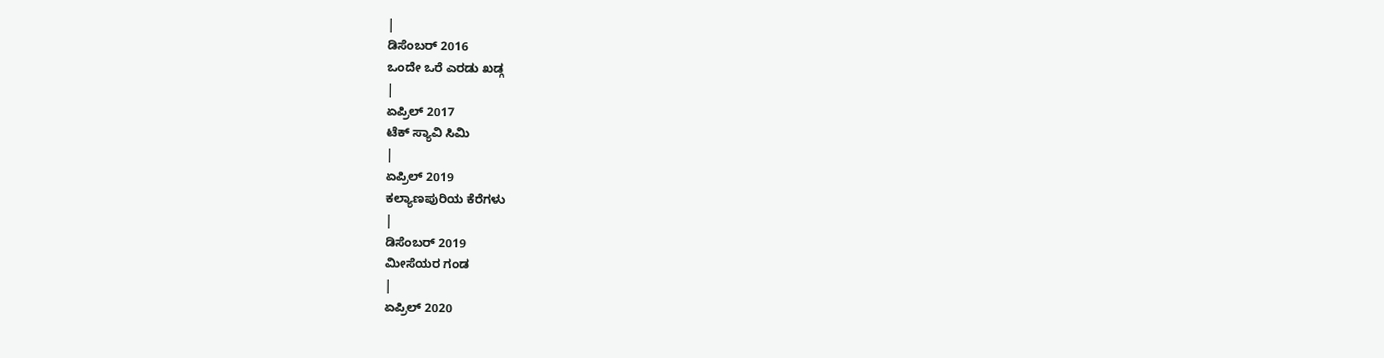|
ಡಿಸೆಂಬರ್ 2016
ಒಂದೇ ಒರೆ ಎರಡು ಖಡ್ಗ
|
ಏಪ್ರಿಲ್ 2017
ಟೆಕ್ ಸ್ಯಾವಿ ಸಿಮಿ
|
ಏಪ್ರಿಲ್ 2019
ಕಲ್ಯಾಣಪುರಿಯ ಕೆರೆಗಳು
|
ಡಿಸೆಂಬರ್ 2019
ಮೀಸೆಯರ ಗಂಡ
|
ಏಪ್ರಿಲ್ 2020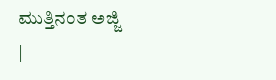ಮುತ್ತಿನಂತ ಅಜ್ಜಿ
|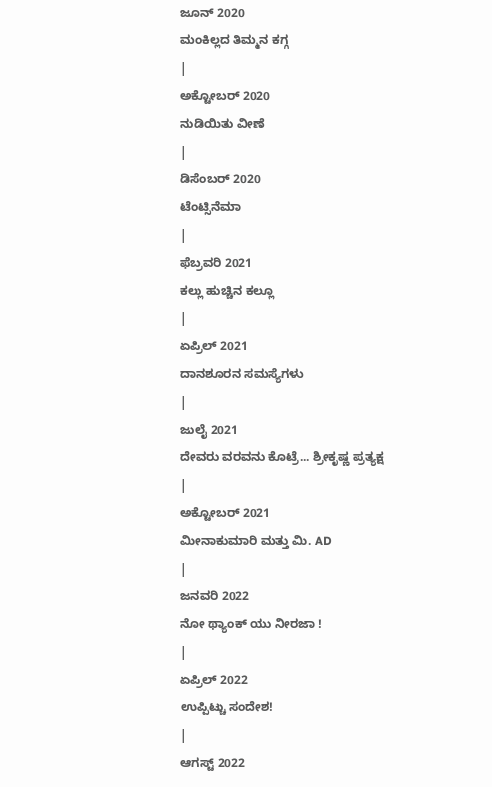ಜೂನ್ 2020
ಮಂಕಿಲ್ಲದ ತಿಮ್ಮನ ಕಗ್ಗ
|
ಅಕ್ಟೋಬರ್ 2020
ನುಡಿಯಿತು ವೀಣೆ
|
ಡಿಸೆಂಬರ್ 2020
ಟೆಂಟ್ಸಿನೆಮಾ
|
ಫೆಬ್ರವರಿ 2021
ಕಲ್ಲು ಹುಚ್ಚಿನ ಕಲ್ಲೂ
|
ಏಪ್ರಿಲ್ 2021
ದಾನಶೂರನ ಸಮಸ್ಯೆಗಳು
|
ಜುಲೈ 2021
ದೇವರು ವರವನು ಕೊಟ್ರೆ... ಶ್ರೀಕೃಷ್ಣ ಪ್ರತ್ಯಕ್ಷ
|
ಅಕ್ಟೋಬರ್ 2021
ಮೀನಾಕುಮಾರಿ ಮತ್ತು ಮಿ. AD
|
ಜನವರಿ 2022
ನೋ ಥ್ಯಾಂಕ್ ಯು ನೀರಜಾ !
|
ಏಪ್ರಿಲ್ 2022
ಉಪ್ಪಿಟ್ಚು ಸಂದೇಶ!
|
ಆಗಸ್ಟ್ 2022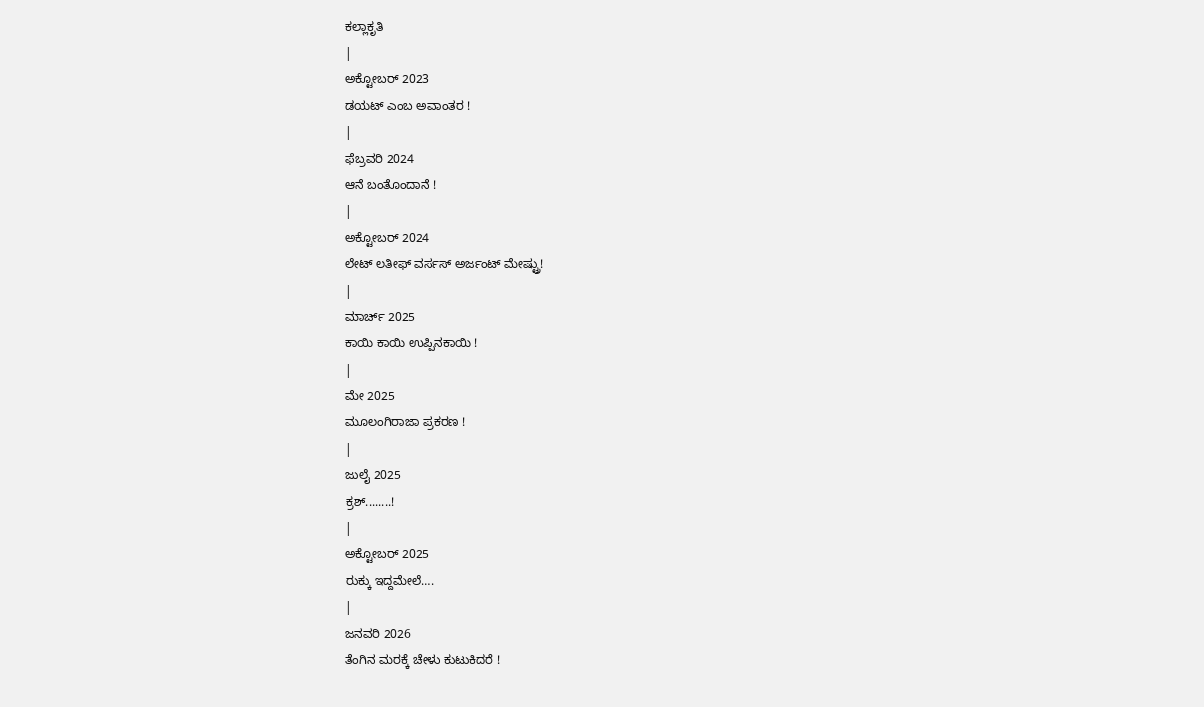ಕಲ್ಲಾಕೃತಿ
|
ಅಕ್ಟೋಬರ್ 2023
ಡಯಟ್ ಎಂಬ ಅವಾಂತರ !
|
ಫೆಬ್ರವರಿ 2024
ಆನೆ ಬಂತೊಂದಾನೆ !
|
ಅಕ್ಟೋಬರ್ 2024
ಲೇಟ್ ಲತೀಫ್ ವರ್ಸಸ್ ಅರ್ಜಂಟ್ ಮೇಷ್ಟ್ರು!
|
ಮಾರ್ಚ್ 2025
ಕಾಯಿ ಕಾಯಿ ಉಪ್ಪಿನಕಾಯಿ !
|
ಮೇ 2025
ಮೂಲಂಗಿರಾಜಾ ಪ್ರಕರಣ !
|
ಜುಲೈ 2025
ಕ್ರಶ್........!
|
ಅಕ್ಟೋಬರ್ 2025
ರುಕ್ಕು ಇದ್ದಮೇಲೆ….
|
ಜನವರಿ 2026
ತೆಂಗಿನ ಮರಕ್ಕೆ ಚೇಳು ಕುಟುಕಿದರೆ !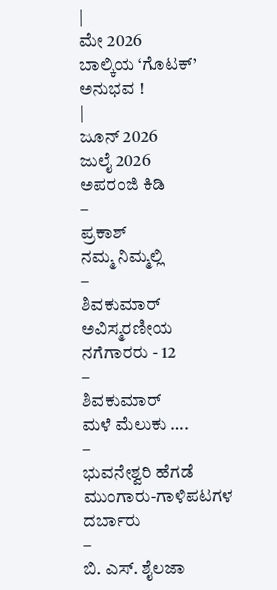|
ಮೇ 2026
ಬಾಲ್ಕಿಯ ‘ಗೊಟಕ್’ ಅನುಭವ !
|
ಜೂನ್ 2026
ಜುಲೈ 2026
ಅಪರಂಜಿ ಕಿಡಿ
–
ಪ್ರಕಾಶ್
ನಮ್ಮ ನಿಮ್ಮಲ್ಲಿ
–
ಶಿವಕುಮಾರ್
ಅವಿಸ್ಮರಣೀಯ ನಗೆಗಾರರು - 12
–
ಶಿವಕುಮಾರ್
ಮಳೆ ಮೆಲುಕು ….
–
ಭುವನೇಶ್ವರಿ ಹೆಗಡೆ
ಮುಂಗಾರು-ಗಾಳಿಪಟಗಳ ದರ್ಬಾರು
–
ಬಿ. ಎಸ್. ಶೈಲಜಾ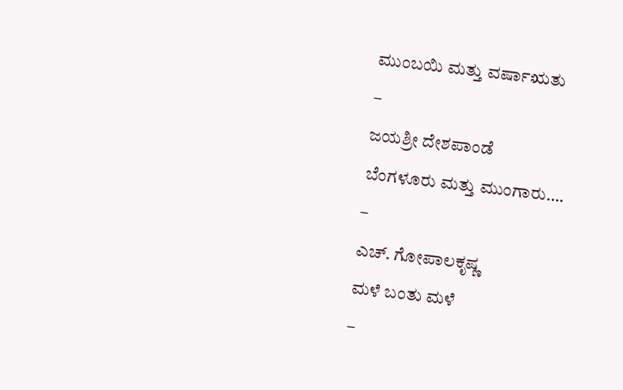ಮುಂಬಯಿ ಮತ್ತು ವರ್ಷಾಋತು
–
ಜಯಶ್ರೀ ದೇಶಪಾಂಡೆ
ಬೆಂಗಳೂರು ಮತ್ತು ಮುಂಗಾರು….
–
ಎಚ್. ಗೋಪಾಲಕೃಷ್ಣ
ಮಳೆ ಬಂತು ಮಳೆ
–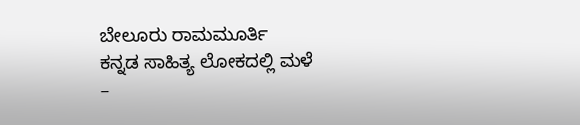ಬೇಲೂರು ರಾಮಮೂರ್ತಿ
ಕನ್ನಡ ಸಾಹಿತ್ಯ ಲೋಕದಲ್ಲಿ ಮಳೆ
–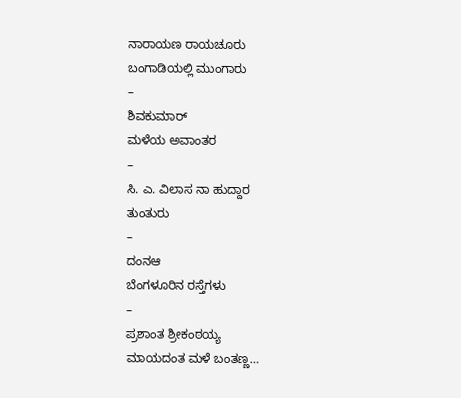ನಾರಾಯಣ ರಾಯಚೂರು
ಬಂಗಾಡಿಯಲ್ಲಿ ಮುಂಗಾರು
–
ಶಿವಕುಮಾರ್
ಮಳೆಯ ಅವಾಂತರ
–
ಸಿ. ಎ. ವಿಲಾಸ ನಾ ಹುದ್ದಾರ
ತುಂತುರು
–
ದಂನಆ
ಬೆಂಗಳೂರಿನ ರಸ್ತೆಗಳು
–
ಪ್ರಶಾಂತ ಶ್ರೀಕಂಠಯ್ಯ
ಮಾಯದಂತ ಮಳೆ ಬಂತಣ್ಣ…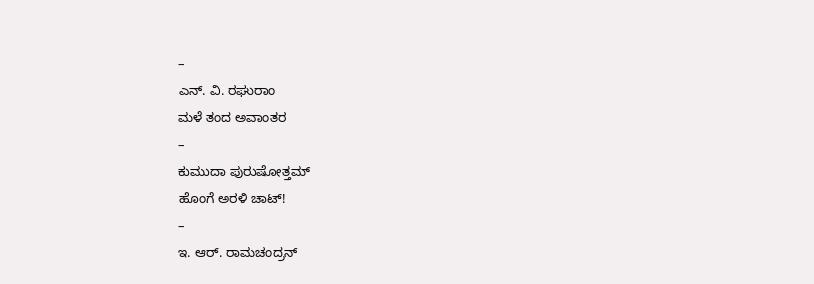–
ಎನ್. ವಿ. ರಘುರಾಂ
ಮಳೆ ತಂದ ಅವಾಂತರ
–
ಕುಮುದಾ ಪುರುಷೋತ್ತಮ್
ಹೊಂಗೆ ಅರಳಿ ಚಾಟ್!
–
ಇ. ಆರ್. ರಾಮಚಂದ್ರನ್